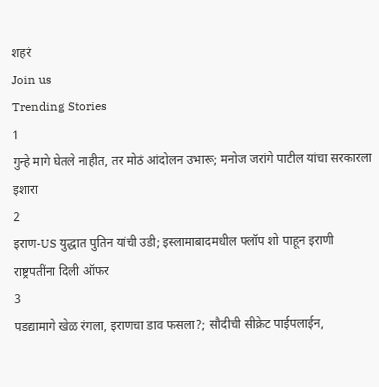शहरं
Join us
Trending Stories
1
गुन्हे मागे घेतले नाहीत, तर मोठं आंदोलन उभारू; मनोज जरांगे पाटील यांचा सरकारला इशारा
2
इराण-US युद्धात पुतिन यांची उडी; इस्लामाबादमधील फ्लॉप शो पाहून इराणी राष्ट्रपतींना दिली ऑफर
3
पडद्यामागे खेळ रंगला, इराणचा डाव फसला?; सौदीची सीक्रेट पाईपलाईन,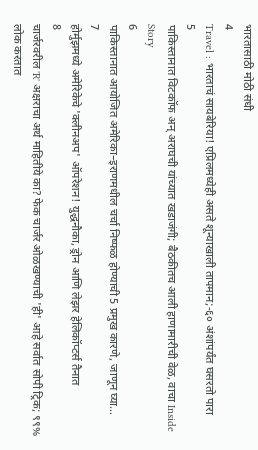भारतासाठी मोठी संधी
4
Travel : भारताचं सायबेरिया! एप्रिलमध्येही असते शून्याखाली तापमान;-६० अंशांपर्यंत घसरतो पारा
5
पाकिस्तानात विटकॉफ अन् अराघची यांच्यात खडाजंगी; बैठकीतच आली हाणामारीची वेळ, वाचा Inside Story
6
पाकिस्तानात आयोजित अमेरिका–इराणमधील चर्चा निष्फळ होण्याची 5 प्रमुख कारणे, जाणून घ्या...
7
होर्मुझमध्ये अमेरिकेचे 'क्लीनअप' ऑपरेशन! युद्धनौका, ड्रोन आणि लेझर हेलिकॉप्टर्स तैनात
8
चार्जरवरील 'R' अक्षराचा अर्थ माहितीये का? फेक चार्जर ओळखण्याची 'ही' आहे सर्वात सोपी ट्रिक; ९९% लोक करतात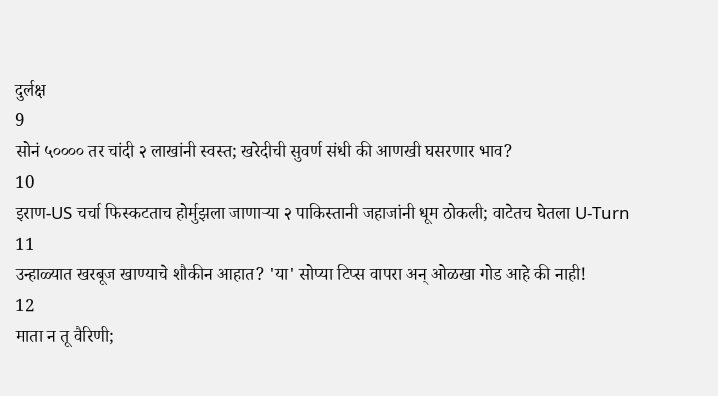दुर्लक्ष
9
सोनं ५०००० तर चांदी २ लाखांनी स्वस्त; खरेदीची सुवर्ण संधी की आणखी घसरणार भाव?
10
इराण-US चर्चा फिस्कटताच होर्मुझला जाणाऱ्या २ पाकिस्तानी जहाजांनी धूम ठोकली; वाटेतच घेतला U-Turn
11
उन्हाळ्यात खरबूज खाण्याचे शौकीन आहात? 'या' सोप्या टिप्स वापरा अन् ओळखा गोड आहे की नाही!
12
माता न तू वैरिणी;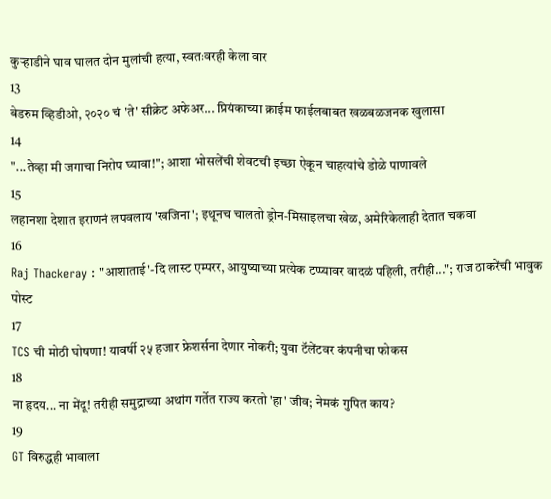कुऱ्हाडीने घाव घालत दोन मुलांची हत्या, स्वतःवरही केला वार
13
बेडरुम व्हिडीओ, २०२० चं 'ते' सीक्रेट अफेअर... प्रियंकाच्या क्राईम फाईलबाबत खळबळजनक खुलासा
14
"...तेव्हा मी जगाचा निरोप घ्यावा!"; आशा भोसलेंची शेवटची इच्छा ऐकून चाहत्यांचे डोळे पाणावले
15
लहानशा देशात इराणनं लपवलाय 'खजिना'; इथूनच चालतो ड्रोन-मिसाइलचा खेळ, अमेरिकेलाही देतात चकवा
16
Raj Thackeray : "आशाताई'-दि लास्ट एम्परर, आयुष्याच्या प्रत्येक टप्प्यावर वादळं पहिली, तरीही..."; राज ठाकरेंची भावुक पोस्ट
17
TCS ची मोठी घोषणा! यावर्षी २५ हजार फ्रेशर्सना देणार नोकरी; युवा टॅलेंटवर कंपनीचा फोकस
18
ना हृदय... ना मेंदू! तरीही समुद्राच्या अथांग गर्तेत राज्य करतो 'हा' जीव; नेमकं गुपित काय?
19
GT विरुद्धही भावाला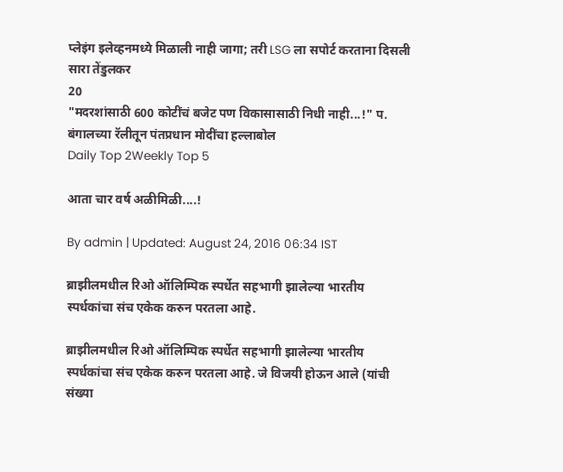प्लेइंग इलेव्हनमध्ये मिळाली नाही जागा; तरी LSG ला सपोर्ट करताना दिसली सारा तेंडुलकर
20
"मदरशांसाठी 600 कोटींचं बजेट पण विकासासाठी निधी नाही...!" प. बंगालच्या रॅलीतून पंतप्रधान मोदींचा हल्लाबोल
Daily Top 2Weekly Top 5

आता चार वर्ष अळीमिळी....!

By admin | Updated: August 24, 2016 06:34 IST

ब्राझीलमधील रिओ ऑलिम्पिक स्पर्धेत सहभागी झालेल्या भारतीय स्पर्धकांचा संच एकेक करुन परतला आहे.

ब्राझीलमधील रिओ ऑलिम्पिक स्पर्धेत सहभागी झालेल्या भारतीय स्पर्धकांचा संच एकेक करुन परतला आहे. जे विजयी होऊन आले (यांची संख्या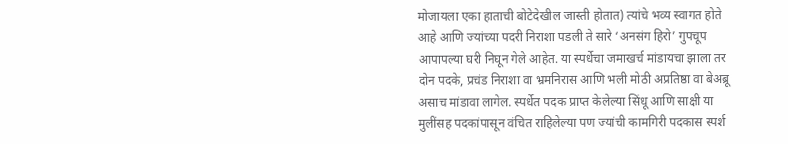मोजायला एका हाताची बोटेदेखील जास्ती होतात) त्यांचे भव्य स्वागत होते आहे आणि ज्यांच्या पदरी निराशा पडली ते सारे ‘अनसंग हिरो’ गुपचूप आपापल्या घरी निघून गेले आहेत. या स्पर्धेचा जमाखर्च मांडायचा झाला तर दोन पदके, प्रचंड निराशा वा भ्रमनिरास आणि भली मोठी अप्रतिष्ठा वा बेअब्रू असाच मांडावा लागेल. स्पर्धेत पदक प्राप्त केलेल्या सिंधू आणि साक्षी या मुलींसह पदकांपासून वंचित राहिलेल्या पण ज्यांची कामगिरी पदकास स्पर्श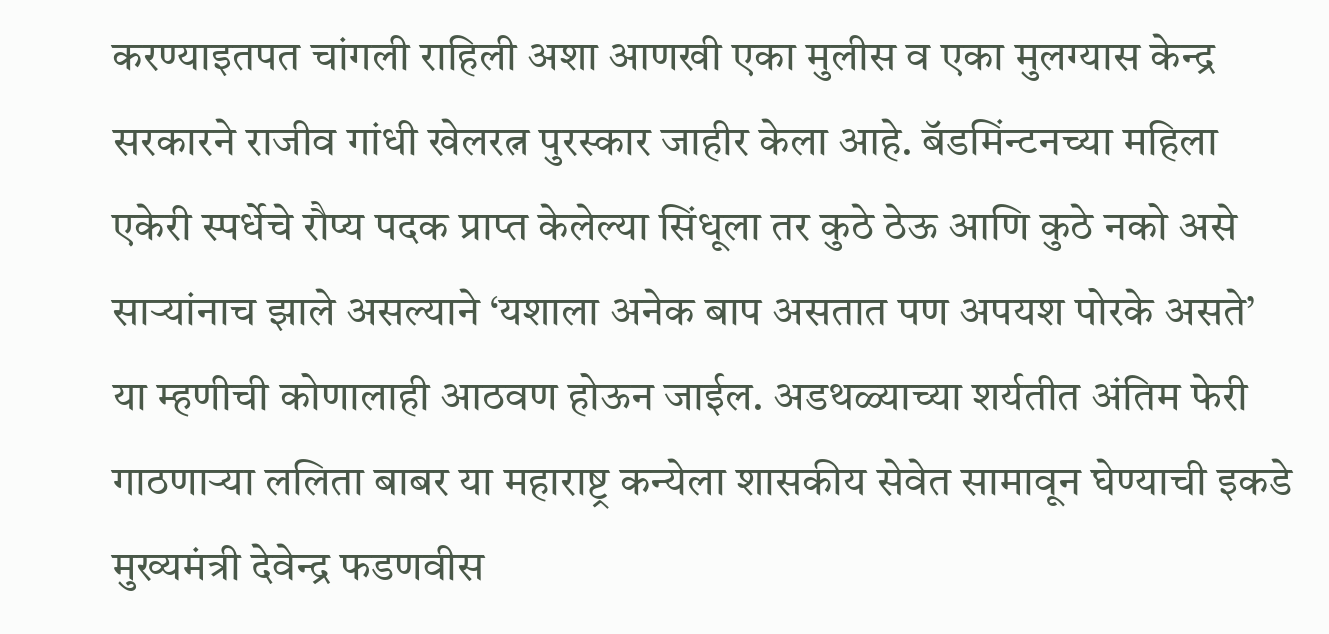करण्याइतपत चांगली राहिली अशा आणखी एका मुलीस व एका मुलग्यास केन्द्र सरकारने राजीव गांधी खेलरत्न पुरस्कार जाहीर केला आहे. बॅडमिंन्टनच्या महिला एकेरी स्पर्धेचे रौप्य पदक प्राप्त केलेल्या सिंधूला तर कुठे ठेऊ आणि कुठे नको असे साऱ्यांनाच झाले असल्याने ‘यशाला अनेक बाप असतात पण अपयश पोरके असते’ या म्हणीची कोणालाही आठवण होऊन जाईल. अडथळ्याच्या शर्यतीत अंतिम फेरी गाठणाऱ्या ललिता बाबर या महाराष्ट्र कन्येला शासकीय सेवेत सामावून घेण्याची इकडे मुख्यमंत्री देवेन्द्र फडणवीस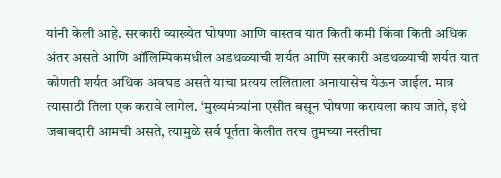यांनी केली आहे. सरकारी व्याख्येत घोषणा आणि वास्तव यात किती कमी किंवा किती अधिक अंतर असते आणि ऑलिम्पिकमधील अडथळ्याची शर्यत आणि सरकारी अडथळ्याची शर्यत यात कोणती शर्यत अधिक अवघड असते याचा प्रत्यय ललिताला अनायासेच येऊन जाईल. मात्र त्यासाठी तिला एक करावे लागेल. ‘मुख्यमंत्र्यांना एसीत बसून घोषणा करायला काय जाते, इथे जबाबदारी आमची असते, त्यामुळे सर्व पूर्तता केलीत तरच तुमच्या नस्तीचा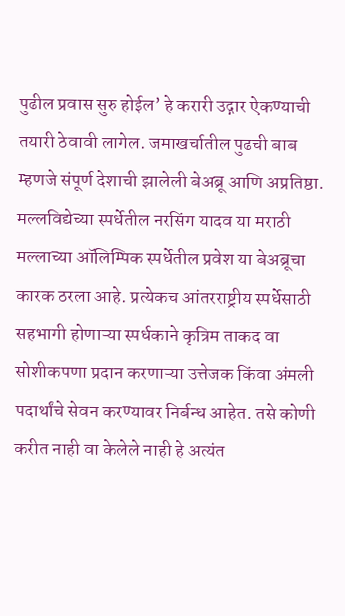पुढील प्रवास सुरु होईल’ हे करारी उद्गार ऐकण्याची तयारी ठेवावी लागेल. जमाखर्चातील पुढची बाब म्हणजे संपूर्ण देशाची झालेली बेअब्रू आणि अप्रतिष्ठा. मल्लविद्येच्या स्पर्धेतील नरसिंग यादव या मराठी मल्लाच्या ऑलिम्पिक स्पर्धेतील प्रवेश या बेअब्रूचा कारक ठरला आहे. प्रत्येकच आंतरराष्ट्रीय स्पर्धेसाठी सहभागी होणाऱ्या स्पर्धकाने कृत्रिम ताकद वा सोशीकपणा प्रदान करणाऱ्या उत्तेजक किंवा अंमली पदार्थांचे सेवन करण्यावर निर्बन्ध आहेत. तसे कोणी करीत नाही वा केलेले नाही हे अत्यंत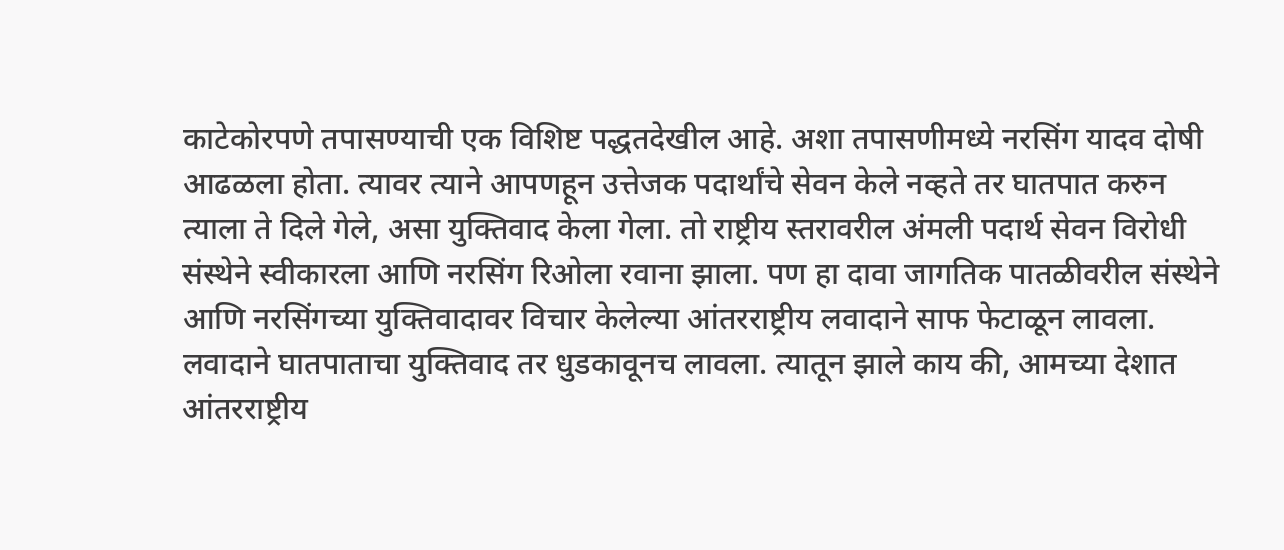काटेकोरपणे तपासण्याची एक विशिष्ट पद्धतदेखील आहे. अशा तपासणीमध्ये नरसिंग यादव दोषी आढळला होता. त्यावर त्याने आपणहून उत्तेजक पदार्थांचे सेवन केले नव्हते तर घातपात करुन त्याला ते दिले गेले, असा युक्तिवाद केला गेला. तो राष्ट्रीय स्तरावरील अंमली पदार्थ सेवन विरोधी संस्थेने स्वीकारला आणि नरसिंग रिओला रवाना झाला. पण हा दावा जागतिक पातळीवरील संस्थेने आणि नरसिंगच्या युक्तिवादावर विचार केलेल्या आंतरराष्ट्रीय लवादाने साफ फेटाळून लावला. लवादाने घातपाताचा युक्तिवाद तर धुडकावूनच लावला. त्यातून झाले काय की, आमच्या देशात आंतरराष्ट्रीय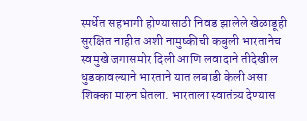स्पर्धेत सहभागी होण्यासाठी निवड झालेले खेळाडूही सुरक्षित नाहीत अशी नामुष्कीची कबुली भारतानेच स्वमुखे जगासमोर दिली आणि लवादाने तीदेखील धुडकावल्याने भारताने यात लबाडी केली असा शिक्का मारुन घेतला. भारताला स्वातंत्र्य देण्यास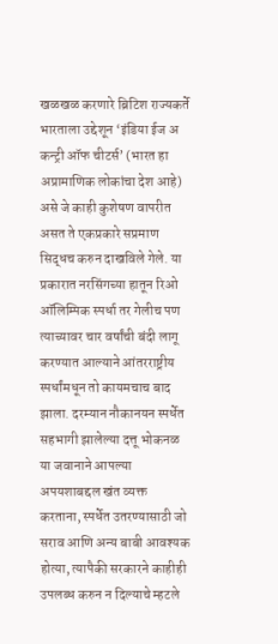खळखळ करणारे ब्रिटिश राज्यकर्ते भारताला उद्देशून ‘इंडिया ईज अ कन्ट्री ऑफ चीटर्स’ (भारत हा अप्रामाणिक लोकांचा देश आहे) असे जे काही कुशेषण वापरीत असत ते एकप्रकारे सप्रमाण सिद्धच करुन दाखविले गेले. या प्रकारात नरसिंगच्या हातून रिओ ऑलिम्पिक स्पर्धा तर गेलीच पण त्याच्यावर चार वर्षांची बंदी लागू करण्यात आल्याने आंतरराष्ट्रीय स्पर्धांमधून तो कायमचाच बाद झाला. दरम्यान नौकानयन स्पर्धेत सहभागी झालेल्या दत्तू भोकनळ या जवानाने आपल्या अपयशाबद्दल खंत व्यक्त करताना, स्पर्धेत उतरण्यासाठी जो सराव आणि अन्य बाबी आवश्यक होत्या, त्यापैकी सरकारने काहीही उपलब्ध करुन न दिल्याचे म्हटले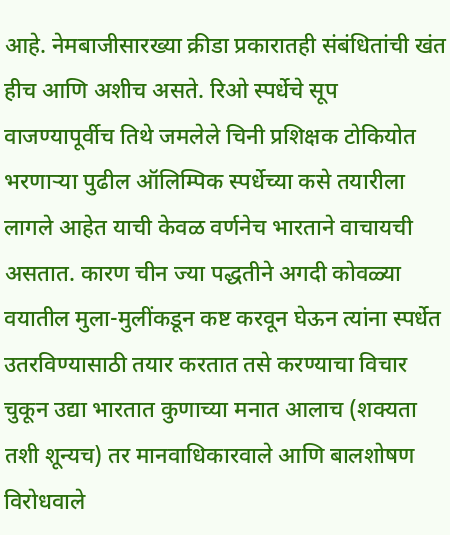आहे. नेमबाजीसारख्या क्रीडा प्रकारातही संबंधितांची खंत हीच आणि अशीच असते. रिओ स्पर्धेचे सूप वाजण्यापूर्वीच तिथे जमलेले चिनी प्रशिक्षक टोकियोत भरणाऱ्या पुढील ऑलिम्पिक स्पर्धेच्या कसे तयारीला लागले आहेत याची केवळ वर्णनेच भारताने वाचायची असतात. कारण चीन ज्या पद्धतीने अगदी कोवळ्या वयातील मुला-मुलींकडून कष्ट करवून घेऊन त्यांना स्पर्धेत उतरविण्यासाठी तयार करतात तसे करण्याचा विचार चुकून उद्या भारतात कुणाच्या मनात आलाच (शक्यता तशी शून्यच) तर मानवाधिकारवाले आणि बालशोषण विरोधवाले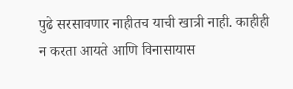पुढे सरसावणार नाहीतच याची खात्री नाही. काहीही न करता आयते आणि विनासायास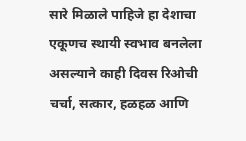सारे मिळाले पाहिजे हा देशाचा एकूणच स्थायी स्वभाव बनलेला असल्याने काही दिवस रिओची चर्चा, सत्कार, हळहळ आणि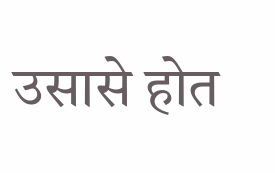उसासे होत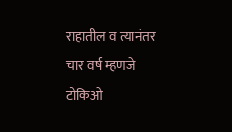राहातील व त्यानंतर चार वर्ष म्हणजे टोकिओ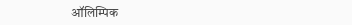ऑलिम्पिक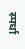स्पर्धा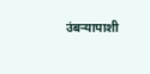उंबऱ्यापाशी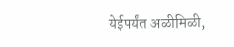येईपर्यंत अळीमिळी,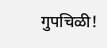गुपचिळी!